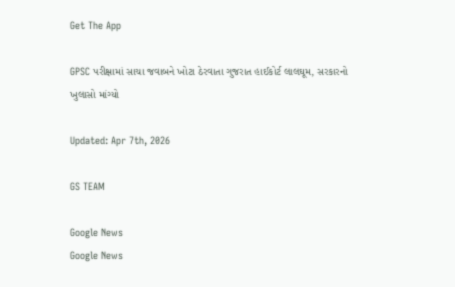Get The App

GPSC પરીક્ષામાં સાચા જવાબને ખોટા ઠેરવાતા ગુજરાત હાઈકોર્ટ લાલઘૂમ, સરકારનો ખુલાસો માંગ્યો

Updated: Apr 7th, 2026

GS TEAM

Google News
Google News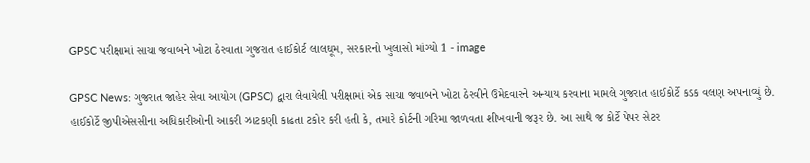GPSC પરીક્ષામાં સાચા જવાબને ખોટા ઠેરવાતા ગુજરાત હાઈકોર્ટ લાલઘૂમ, સરકારનો ખુલાસો માંગ્યો 1 - image

GPSC News: ગુજરાત જાહેર સેવા આયોગ (GPSC) દ્વારા લેવાયેલી પરીક્ષામાં એક સાચા જવાબને ખોટા ઠેરવીને ઉમેદવારને અન્યાય કરવાના મામલે ગુજરાત હાઈકોર્ટે કડક વલણ અપનાવ્યું છે. હાઈકોર્ટે જીપીએસસીના અધિકારીઓની આકરી ઝાટકણી કાઢતા ટકોર કરી હતી કે, તમારે કોર્ટની ગરિમા જાળવતા શીખવાની જરૂર છે. આ સાથે જ કોર્ટે પેપર સેટર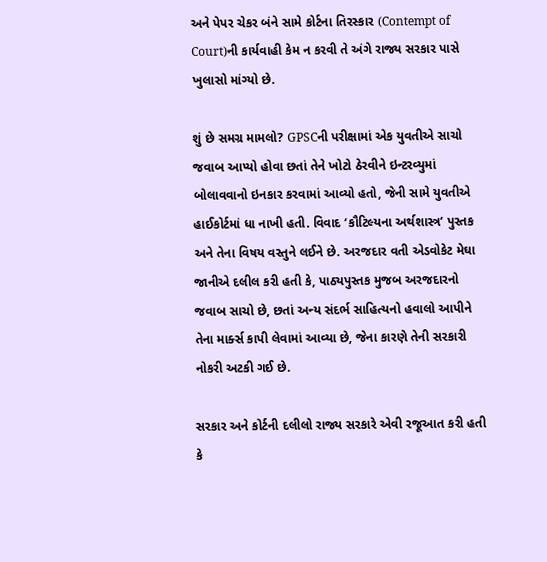અને પેપર ચેકર બંને સામે કોર્ટના તિરસ્કાર (Contempt of Court)ની કાર્યવાહી કેમ ન કરવી તે અંગે રાજ્ય સરકાર પાસે ખુલાસો માંગ્યો છે.

શું છે સમગ્ર મામલો? GPSCની પરીક્ષામાં એક યુવતીએ સાચો જવાબ આપ્યો હોવા છતાં તેને ખોટો ઠેરવીને ઇન્ટરવ્યુમાં બોલાવવાનો ઇનકાર કરવામાં આવ્યો હતો, જેની સામે યુવતીએ હાઈકોર્ટમાં ધા નાખી હતી. વિવાદ ‘કૌટિલ્યના અર્થશાસ્ત્ર’ પુસ્તક અને તેના વિષય વસ્તુને લઈને છે. અરજદાર વતી એડવોકેટ મેઘા જાનીએ દલીલ કરી હતી કે, પાઠ્યપુસ્તક મુજબ અરજદારનો જવાબ સાચો છે, છતાં અન્ય સંદર્ભ સાહિત્યનો હવાલો આપીને તેના માર્ક્સ કાપી લેવામાં આવ્યા છે, જેના કારણે તેની સરકારી નોકરી અટકી ગઈ છે.

સરકાર અને કોર્ટની દલીલો રાજ્ય સરકારે એવી રજૂઆત કરી હતી કે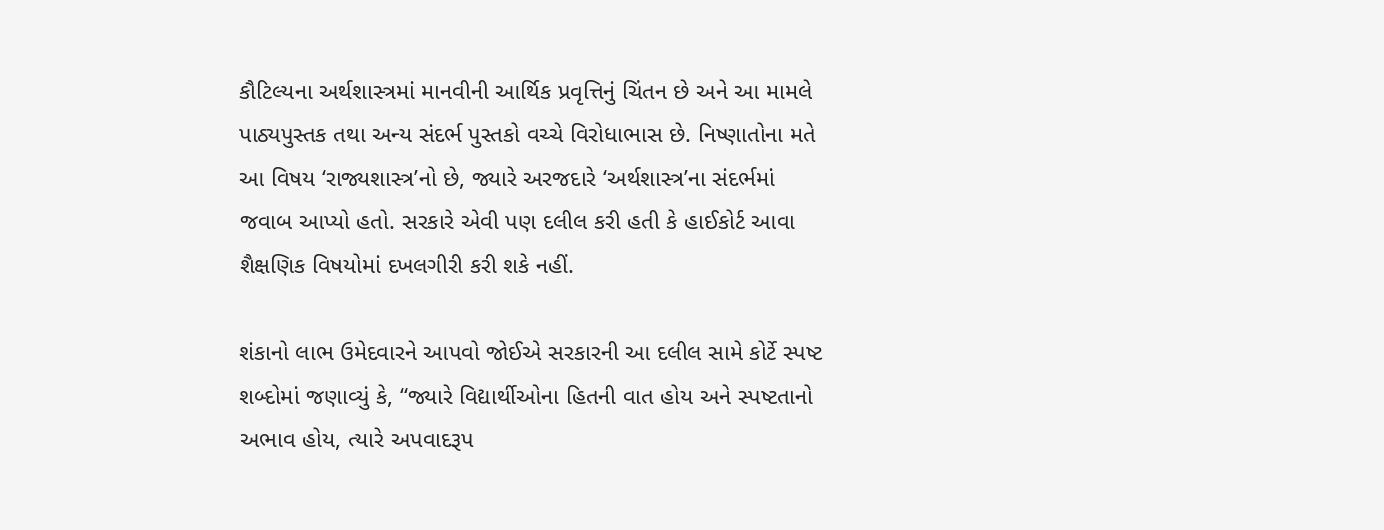કૌટિલ્યના અર્થશાસ્ત્રમાં માનવીની આર્થિક પ્રવૃત્તિનું ચિંતન છે અને આ મામલે પાઠ્યપુસ્તક તથા અન્ય સંદર્ભ પુસ્તકો વચ્ચે વિરોધાભાસ છે. નિષ્ણાતોના મતે આ વિષય ‘રાજ્યશાસ્ત્ર’નો છે, જ્યારે અરજદારે ‘અર્થશાસ્ત્ર’ના સંદર્ભમાં જવાબ આપ્યો હતો. સરકારે એવી પણ દલીલ કરી હતી કે હાઈકોર્ટ આવા શૈક્ષણિક વિષયોમાં દખલગીરી કરી શકે નહીં.

શંકાનો લાભ ઉમેદવારને આપવો જોઈએ સરકારની આ દલીલ સામે કોર્ટે સ્પષ્ટ શબ્દોમાં જણાવ્યું કે, “જ્યારે વિદ્યાર્થીઓના હિતની વાત હોય અને સ્પષ્ટતાનો અભાવ હોય, ત્યારે અપવાદરૂપ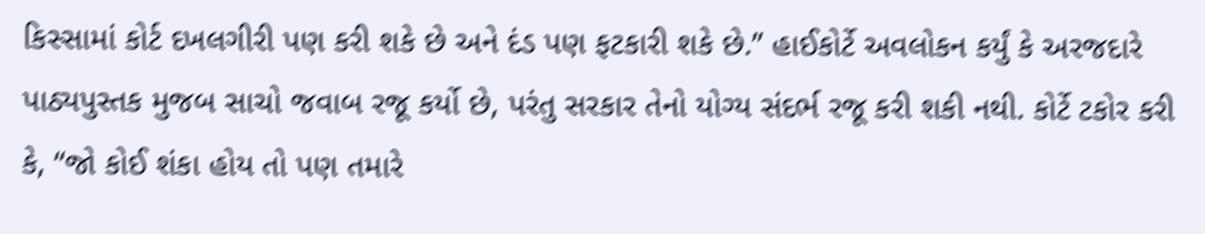કિસ્સામાં કોર્ટ દખલગીરી પણ કરી શકે છે અને દંડ પણ ફટકારી શકે છે.” હાઈકોર્ટે અવલોકન કર્યું કે અરજદારે પાઠ્યપુસ્તક મુજબ સાચો જવાબ રજૂ કર્યો છે, પરંતુ સરકાર તેનો યોગ્ય સંદર્ભ રજૂ કરી શકી નથી. કોર્ટે ટકોર કરી કે, “જો કોઈ શંકા હોય તો પણ તમારે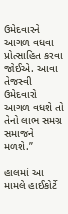ઉમેદવારને આગળ વધવા પ્રોત્સાહિત કરવા જોઈએ. આવા તેજસ્વી ઉમેદવારો આગળ વધશે તો તેનો લાભ સમગ્ર સમાજને મળશે.”

હાલમાં આ મામલે હાઈકોર્ટે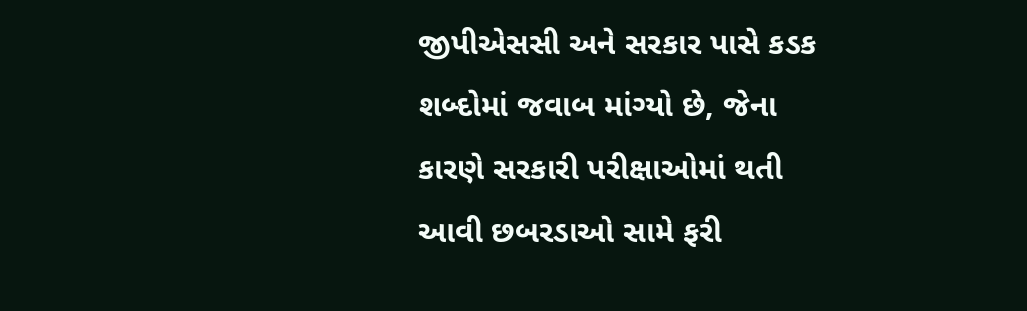જીપીએસસી અને સરકાર પાસે કડક શબ્દોમાં જવાબ માંગ્યો છે, જેના કારણે સરકારી પરીક્ષાઓમાં થતી આવી છબરડાઓ સામે ફરી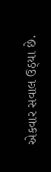એકવાર સવાલ ઉઠ્યા છે.